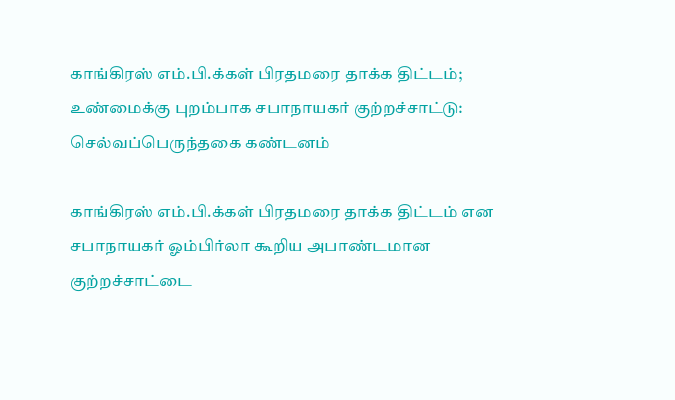காங்கிரஸ் எம்.பி.க்கள் பிரதமரை தாக்க திட்டம்; உண்மைக்கு புறம்பாக சபாநாயகர் குற்றச்சாட்டு: செல்வப்பெருந்தகை கண்டனம்

காங்கிரஸ் எம்.பி.க்கள் பிரதமரை தாக்க திட்டம் என சபாநாயகர் ஓம்பிர்லா கூறிய அபாண்டமான குற்றச்சாட்டை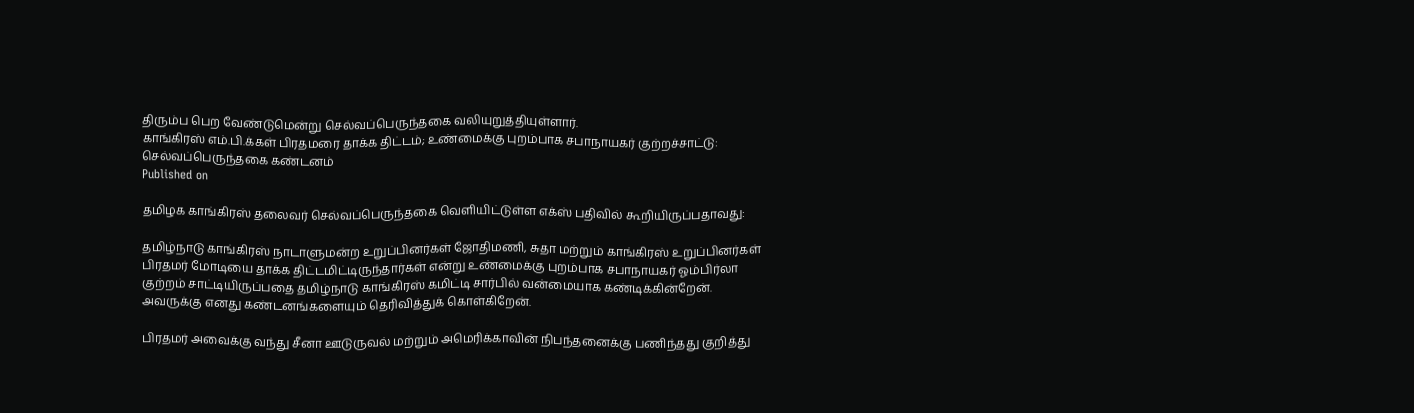திரும்ப பெற வேண்டுமென்று செல்வப்பெருந்தகை வலியுறுத்தியுள்ளார்.
காங்கிரஸ் எம்.பி.க்கள் பிரதமரை தாக்க திட்டம்; உண்மைக்கு புறம்பாக சபாநாயகர் குற்றச்சாட்டு: செல்வப்பெருந்தகை கண்டனம்
Published on

தமிழக காங்கிரஸ் தலைவர் செல்வப்பெருந்தகை வெளியிட்டுள்ள எக்ஸ் பதிவில் கூறியிருப்பதாவது:

தமிழ்நாடு காங்கிரஸ் நாடாளுமன்ற உறுப்பினர்கள் ஜோதிமணி, சுதா மற்றும் காங்கிரஸ் உறுப்பினர்கள் பிரதமர் மோடியை தாக்க திட்டமிட்டிருந்தார்கள் என்று உண்மைக்கு புறம்பாக சபாநாயகர் ஓம்பிர்லா குற்றம் சாட்டியிருப்பதை தமிழ்நாடு காங்கிரஸ் கமிட்டி சார்பில் வன்மையாக கண்டிக்கின்றேன். அவருக்கு எனது கண்டனங்களையும் தெரிவித்துக் கொள்கிறேன்.

பிரதமர் அவைக்கு வந்து சீனா ஊடுருவல் மற்றும் அமெரிக்காவின் நிபந்தனைக்கு பணிந்தது குறித்து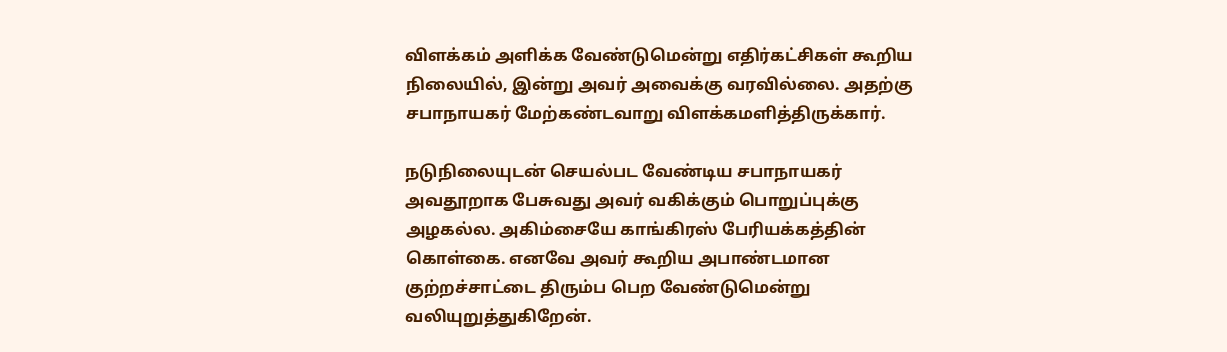விளக்கம் அளிக்க வேண்டுமென்று எதிர்கட்சிகள் கூறிய நிலையில், இன்று அவர் அவைக்கு வரவில்லை. அதற்கு சபாநாயகர் மேற்கண்டவாறு விளக்கமளித்திருக்கார்.

நடுநிலையுடன் செயல்பட வேண்டிய சபாநாயகர் அவதூறாக பேசுவது அவர் வகிக்கும் பொறுப்புக்கு அழகல்ல. அகிம்சையே காங்கிரஸ் பேரியக்கத்தின் கொள்கை. எனவே அவர் கூறிய அபாண்டமான குற்றச்சாட்டை திரும்ப பெற வேண்டுமென்று வலியுறுத்துகிறேன்.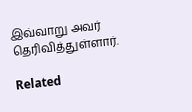இவ்வாறு அவர் தெரிவித்துள்ளார்.

Related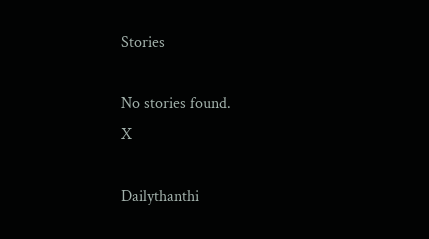Stories

No stories found.
X

Dailythanthi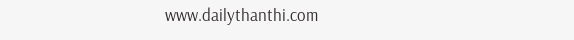www.dailythanthi.com